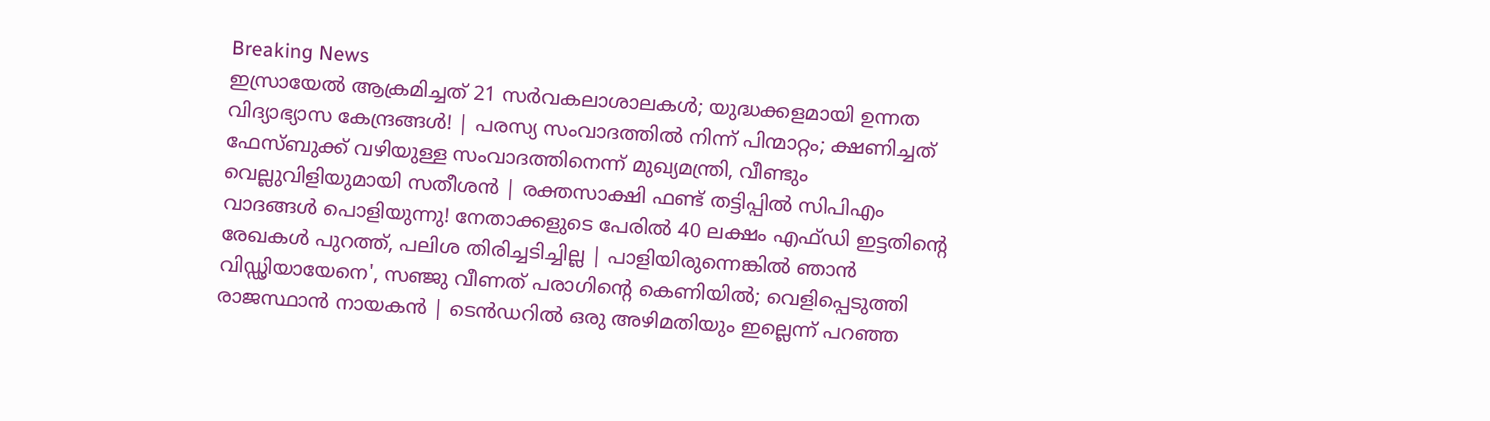Breaking News
ഇസ്രായേല്‍ ആക്രമിച്ചത് 21 സര്‍വകലാശാലകള്‍; യുദ്ധക്കളമായി ഉന്നത വിദ്യാഭ്യാസ കേന്ദ്രങ്ങള്‍! | പരസ്യ സംവാദത്തിൽ നിന്ന് പിന്മാറ്റം; ക്ഷണിച്ചത് ഫേസ്ബുക്ക് വഴിയുള്ള സംവാദത്തിനെന്ന് മുഖ്യമന്ത്രി, വീണ്ടും വെല്ലുവിളിയുമായി സതീശൻ | രക്തസാക്ഷി ഫണ്ട് തട്ടിപ്പിൽ സിപിഎം വാദങ്ങൾ പൊളിയുന്നു! നേതാക്കളുടെ പേരിൽ 40 ലക്ഷം എഫ്ഡി ഇട്ടതിന്റെ രേഖകൾ പുറത്ത്, പലിശ തിരിച്ചടിച്ചില്ല | പാളിയിരുന്നെങ്കിൽ ഞാൻ വിഡ്ഢിയായേനെ', സഞ്ജു വീണത് പരാഗിന്‍റെ കെണിയില്‍; വെളിപ്പെടുത്തി രാജസ്ഥാന്‍ നായകന്‍ | ടെൻഡറിൽ ഒരു അഴിമതിയും ഇല്ലെന്ന് പറഞ്ഞ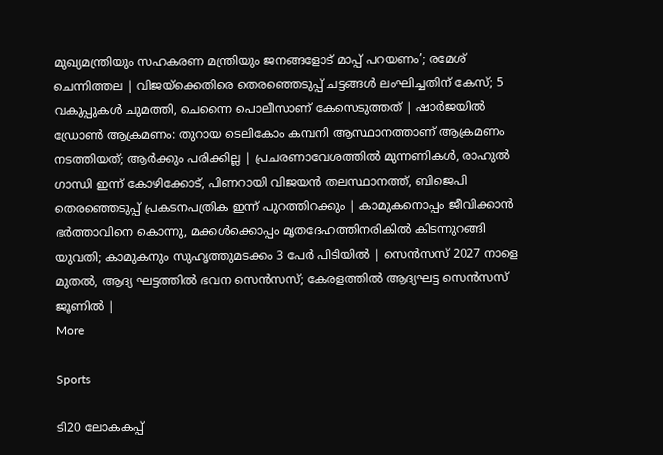മുഖ്യമന്ത്രിയും സഹകരണ മന്ത്രിയും ജനങ്ങളോട് മാപ്പ് പറയണം’; രമേശ് ചെന്നിത്തല | വിജയ്‌ക്കെതിരെ തെരഞ്ഞെടുപ്പ് ചട്ടങ്ങൾ ലംഘിച്ചതിന് കേസ്; 5 വകുപ്പുകൾ ചുമത്തി, ചെന്നൈ പൊലീസാണ് കേസെടുത്തത് | ഷാർജയിൽ ഡ്രോൺ ആക്രമണം: തുറായ ടെലികോം കമ്പനി ആസ്ഥാനത്താണ് ആക്രമണം നടത്തിയത്; ആർക്കും പരിക്കില്ല | പ്രചരണാവേശത്തിൽ മുന്നണികൾ, രാഹുൽ ഗാന്ധി ഇന്ന് കോഴിക്കോട്, പിണറായി വിജയൻ തലസ്ഥാനത്ത്, ബിജെപി തെരഞ്ഞെടുപ്പ് പ്രകടനപത്രിക ഇന്ന് പുറത്തിറക്കും | കാമുകനൊപ്പം ജീവിക്കാൻ ഭർത്താവിനെ കൊന്നു, മക്കൾക്കൊപ്പം മൃതദേഹത്തിനരികിൽ കിടന്നുറങ്ങി യുവതി; കാമുകനും സുഹൃത്തുമടക്കം 3 പേ‍ർ പിടിയിൽ | സെൻസസ് 2027 നാളെ മുതൽ, ആദ്യ ഘട്ടത്തിൽ ഭവന സെൻസസ്; കേരളത്തിൽ ആദ്യഘട്ട സെന്‍സസ് ജൂണിൽ |
More

Sports

ടി20 ലോകകപ്പ്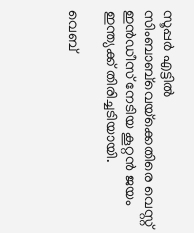സൂപ്പര്‍ എട്ടില്‍ സിംബാബ്‌വെയ്‌ക്കെതിരെ വെസ്റ്റ് ഇന്‍ഡീസ് നേടിയ കൂറ്റന്‍ ജയം ഇന്ത്യക്ക് തിരിച്ചടിയായി.

വെബ്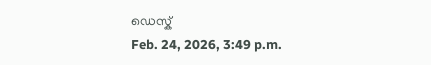ഡെസ്ക്
Feb. 24, 2026, 3:49 p.m.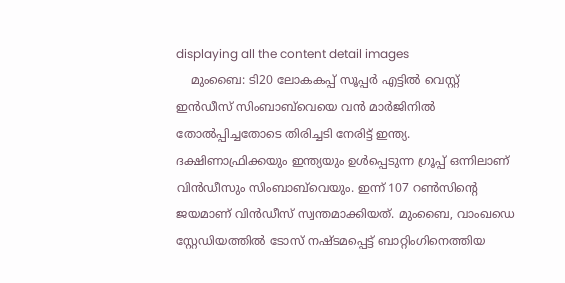displaying all the content detail images
    മുംബൈ: ടി20 ലോകകപ്പ് സൂപ്പര്‍ എട്ടില്‍ വെസ്റ്റ് ഇന്‍ഡീസ് സിംബാബ്‌വെയെ വന്‍ മാര്‍ജിനില്‍ തോല്‍പ്പിച്ചതോടെ തിരിച്ചടി നേരിട്ട് ഇന്ത്യ. ദക്ഷിണാഫ്രിക്കയും ഇന്ത്യയും ഉള്‍പ്പെടുന്ന ഗ്രൂപ്പ് ഒന്നിലാണ് വിന്‍ഡീസും സിംബാബ്‌വെയും. ഇന്ന് 107 റണ്‍സിന്റെ ജയമാണ് വിന്‍ഡീസ് സ്വന്തമാക്കിയത്. മുംബൈ, വാംഖഡെ സ്റ്റേഡിയത്തില്‍ ടോസ് നഷ്ടമപ്പെട്ട് ബാറ്റിംഗിനെത്തിയ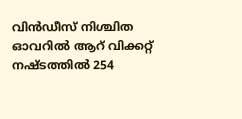വിന്‍ഡീസ് നിശ്ചിത ഓവറില്‍ ആറ് വിക്കറ്റ് നഷ്ടത്തില്‍ 254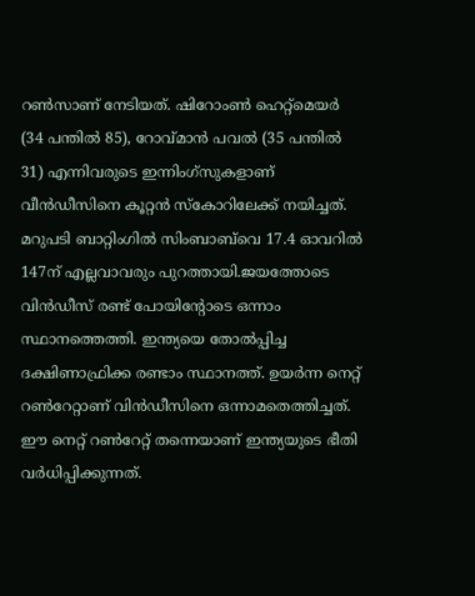റണ്‍സാണ് നേടിയത്. ഷിറോംണ്‍ ഹെറ്റ്‌മെയര്‍ (34 പന്തില്‍ 85), റോവ്മാന്‍ പവല്‍ (35 പന്തില്‍ 31) എന്നിവരുടെ ഇന്നിംഗ്‌സുകളാണ് വീന്‍ഡീസിനെ കൂറ്റന്‍ സ്‌കോറിലേക്ക് നയിച്ചത്. മറുപടി ബാറ്റിംഗില്‍ സിംബാബ്‌വെ 17.4 ഓവറില്‍ 147ന് എല്ലവാവരും പുറത്തായി.ജയത്തോടെ വിന്‍ഡീസ് രണ്ട് പോയിന്റോടെ ഒന്നാം സ്ഥാനത്തെത്തി. ഇന്ത്യയെ തോല്‍പ്പിച്ച ദക്ഷിണാഫ്രിക്ക രണ്ടാം സ്ഥാനത്ത്. ഉയര്‍ന്ന നെറ്റ് റണ്‍റേറ്റാണ് വിന്‍ഡീസിനെ ഒന്നാമതെത്തിച്ചത്. ഈ നെറ്റ് റണ്‍റേറ്റ് തന്നെയാണ് ഇന്ത്യയുടെ ഭീതി വര്‍ധിപ്പിക്കുന്നത്.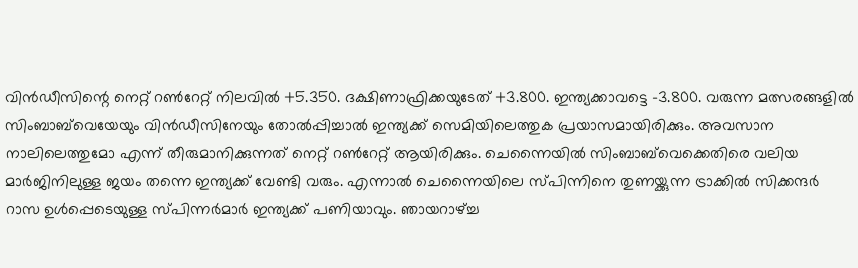വിന്‍ഡീസിന്റെ നെറ്റ് റണ്‍റേറ്റ് നിലവില്‍ +5.350. ദക്ഷിണാഫ്രിക്കയുടേത് +3.800. ഇന്ത്യക്കാവട്ടെ -3.800. വരുന്ന മത്സരങ്ങളില്‍ സിംബാബ്‌വെയേയും വിന്‍ഡീസിനേയും തോല്‍പ്പിച്ചാല്‍ ഇന്ത്യക്ക് സെമിയിലെത്തുക പ്രയാസമായിരിക്കും. അവസാന നാലിലെത്തുമോ എന്ന് തീരുമാനിക്കുന്നത് നെറ്റ് റണ്‍റേറ്റ് ആയിരിക്കും. ചെന്നൈയില്‍ സിംബാബ്‌വെക്കെതിരെ വലിയ മാര്‍ജിനിലുള്ള ജയം തന്നെ ഇന്ത്യക്ക് വേണ്ടി വരും. എന്നാല്‍ ചെന്നൈയിലെ സ്പിന്നിനെ തുണയ്ക്കുന്ന ട്രാക്കില്‍ സിക്കന്ദര്‍ റാസ ഉള്‍പ്പെടെയുള്ള സ്പിന്നര്‍മാര്‍ ഇന്ത്യക്ക് പണിയാവും. ഞായറാഴ്ച്ച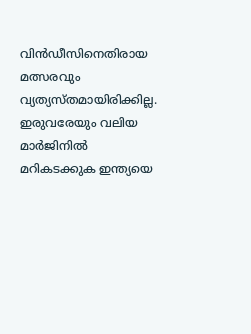വിന്‍ഡീസിനെതിരായ മത്സരവും വ്യത്യസ്തമായിരിക്കില്ല. ഇരുവരേയും വലിയ മാര്‍ജിനില്‍ മറികടക്കുക ഇന്ത്യയെ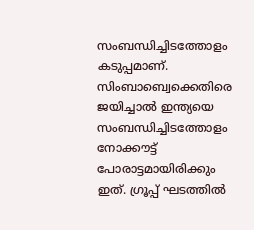സംബന്ധിച്ചിടത്തോളം കടുപ്പമാണ്. സിംബാബ്വെക്കെതിരെ ജയിച്ചാല്‍ ഇന്ത്യയെ സംബന്ധിച്ചിടത്തോളം നോക്കൗട്ട് പോരാട്ടമായിരിക്കും ഇത്. ഗ്രൂപ്പ് ഘടത്തില്‍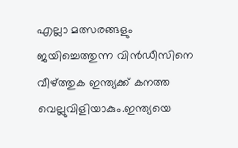എല്ലാ മത്സരങ്ങളും ജയിച്ചെത്തുന്ന വിന്‍ഡീസിനെ വീഴ്ത്തുക ഇന്ത്യക്ക് കനത്ത വെല്ലുവിളിയാകും.ഇന്ത്യയെ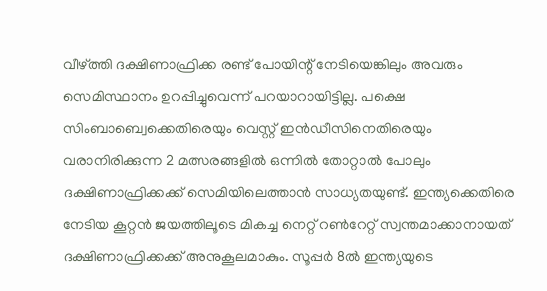വീഴ്ത്തി ദക്ഷിണാഫ്രിക്ക രണ്ട് പോയിന്റ് നേടിയെങ്കിലും അവരും സെമിസ്ഥാനം ഉറപ്പിച്ചുവെന്ന് പറയാറായിട്ടില്ല. പക്ഷെ സിംബാബ്വെക്കെതിരെയും വെസ്റ്റ് ഇന്‍ഡീസിനെതിരെയും വരാനിരിക്കുന്ന 2 മത്സരങ്ങളില്‍ ഒന്നില്‍ തോറ്റാല്‍ പോലും ദക്ഷിണാഫ്രിക്കക്ക് സെമിയിലെത്താന്‍ സാധ്യതയുണ്ട്. ഇന്ത്യക്കെതിരെ നേടിയ കൂറ്റന്‍ ജയത്തിലൂടെ മികച്ച നെറ്റ് റണ്‍റേറ്റ് സ്വന്തമാക്കാനായത് ദക്ഷിണാഫ്രിക്കക്ക് അനുകൂലമാകും. സൂപ്പര്‍ 8ല്‍ ഇന്ത്യയുടെ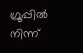ഗ്രൂപ്പില്‍ നിന്ന്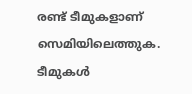രണ്ട് ടീമുകളാണ് സെമിയിലെത്തുക. ടീമുകള്‍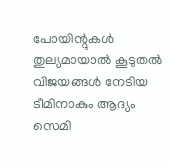പോയിന്റുകള്‍ തുല്യമായാല്‍ കൂടുതല്‍ വിജയങ്ങള്‍ നേടിയ ടീമിനാകും ആദ്യം സെമി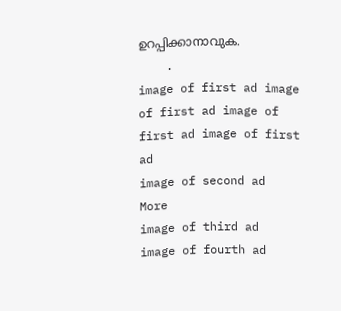ഉറപ്പിക്കാനാവുക.
    .
image of first ad image of first ad image of first ad image of first ad
image of second ad
More
image of third ad
image of fourth ad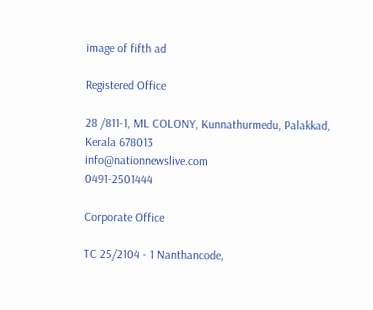image of fifth ad

Registered Office

28 /811-1, ML COLONY, Kunnathurmedu, Palakkad, Kerala 678013
info@nationnewslive.com
0491-2501444

Corporate Office

TC 25/2104 - 1 Nanthancode,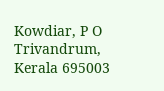Kowdiar, P O Trivandrum, Kerala 695003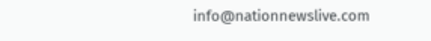info@nationnewslive.com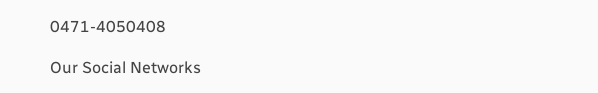0471-4050408

Our Social Networks